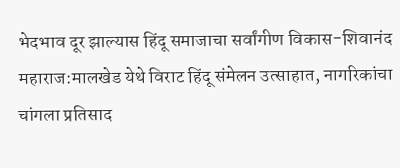भेदभाव दूर झाल्यास हिंदू समाजाचा सर्वांगीण विकास-शिवानंद महाराज:मालखेड येथे विराट हिंदू संमेलन उत्साहात, नागरिकांचा चांगला प्रतिसाद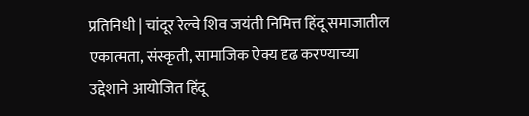प्रतिनिधी | चांदूर रेल्वे शिव जयंती निमित्त हिंदू समाजातील एकात्मता, संस्कृती, सामाजिक ऐक्य दृढ करण्याच्या उद्देशाने आयोजित हिंदू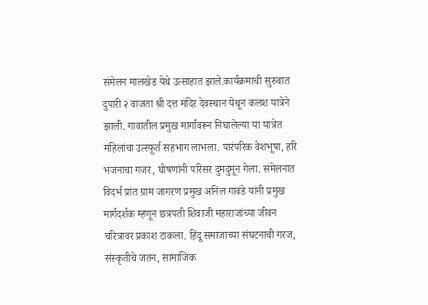संमेलन मालखेड येथे उत्साहात झाले.कार्यक्रमाची सुरुवात दुपारी २ वाजता श्री दत्त मंदिर देवस्थान येथून कलश यात्रेने झाली. गावातील प्रमुख मार्गांवरून निघालेल्या या यात्रेत महिलांचा उत्स्फूर्त सहभाग लाभला. पारंपरिक वेशभूषा, हरि भजनाचा गजर, घोषणांनी परिसर दुमदुमून गेला. संमेलनात विदर्भ प्रांत ग्राम जागरण प्रमुख अनिल गावंडे यांनी प्रमुख मार्गदर्शक म्हणून छत्रपती शिवाजी महाराजांच्या जीवन चरित्रावर प्रकाश टाकला. हिंदू समाजाच्या संघटनाची गरज, संस्कृतीचे जतन, सामाजिक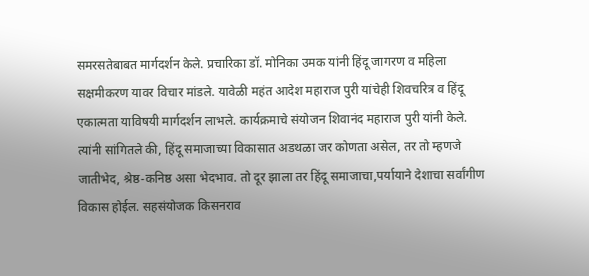समरसतेबाबत मार्गदर्शन केले. प्रचारिका डॉ. मोनिका उमक यांनी हिंदू जागरण व महिला सक्षमीकरण यावर विचार मांडले. यावेळी महंत आदेश महाराज पुरी यांचेही शिवचरित्र व हिंदू एकात्मता याविषयी मार्गदर्शन लाभले. कार्यक्रमाचे संयोजन शिवानंद महाराज पुरी यांनी केले. त्यांनी सांगितले की, हिंदू समाजाच्या विकासात अडथळा जर कोणता असेल, तर तो म्हणजे जातीभेद, श्रेष्ठ-कनिष्ठ असा भेदभाव. तो दूर झाला तर हिंदू समाजाचा,पर्यायाने देशाचा सर्वांगीण विकास होईल. सहसंयोजक किसनराव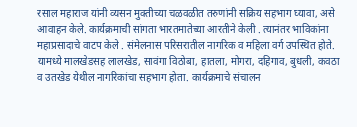रसाल महाराज यांनी व्यसन मुक्तीच्या चळवळीत तरुणांनी सक्रिय सहभाग घ्यावा, असे आवाहन केले. कार्यक्रमाची सांगता भारतमातेच्या आरतीने केली . त्यानंतर भाविकांना महाप्रसादाचे वाटप केले . संमेलनास परिसरातील नागरिक व महिला वर्ग उपस्थित होते. यामध्ये मालखेडसह लालखेड, सावंगा विठोबा, हातला, मोगरा, दहिगाव, बुधली, कवठा व उतखेड येथील नागरिकांचा सहभाग होता. कार्यक्रमाचे संचालन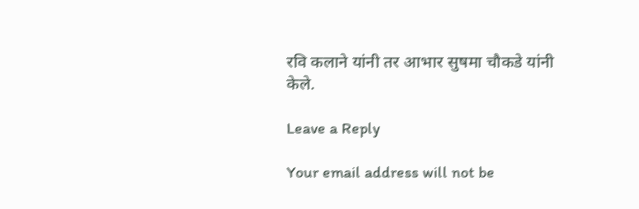रवि कलाने यांनी तर आभार सुषमा चौकडे यांनी केले.

Leave a Reply

Your email address will not be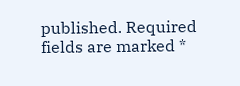published. Required fields are marked *